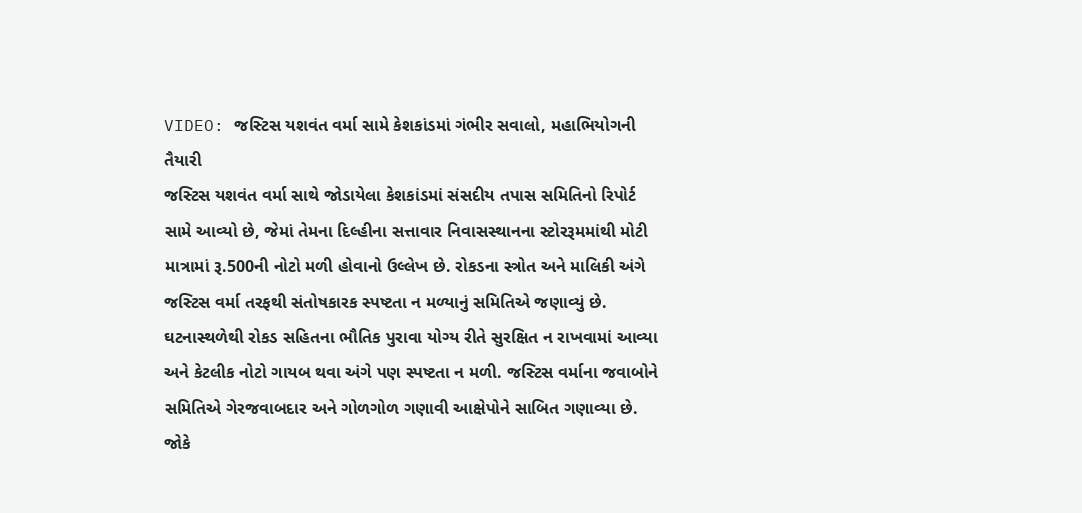VIDEO: જસ્ટિસ યશવંત વર્મા સામે કેશકાંડમાં ગંભીર સવાલો, મહાભિયોગની તૈયારી
જસ્ટિસ યશવંત વર્મા સાથે જોડાયેલા કેશકાંડમાં સંસદીય તપાસ સમિતિનો રિપોર્ટ સામે આવ્યો છે, જેમાં તેમના દિલ્હીના સત્તાવાર નિવાસસ્થાનના સ્ટોરરૂમમાંથી મોટી માત્રામાં રૂ.500ની નોટો મળી હોવાનો ઉલ્લેખ છે. રોકડના સ્ત્રોત અને માલિકી અંગે જસ્ટિસ વર્મા તરફથી સંતોષકારક સ્પષ્ટતા ન મળ્યાનું સમિતિએ જણાવ્યું છે. ઘટનાસ્થળેથી રોકડ સહિતના ભૌતિક પુરાવા યોગ્ય રીતે સુરક્ષિત ન રાખવામાં આવ્યા અને કેટલીક નોટો ગાયબ થવા અંગે પણ સ્પષ્ટતા ન મળી. જસ્ટિસ વર્માના જવાબોને સમિતિએ ગેરજવાબદાર અને ગોળગોળ ગણાવી આક્ષેપોને સાબિત ગણાવ્યા છે. જોકે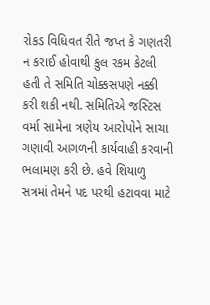રોકડ વિધિવત રીતે જપ્ત કે ગણતરી ન કરાઈ હોવાથી કુલ રકમ કેટલી હતી તે સમિતિ ચોક્કસપણે નક્કી કરી શકી નથી. સમિતિએ જસ્ટિસ વર્મા સામેના ત્રણેય આરોપોને સાચા ગણાવી આગળની કાર્યવાહી કરવાની ભલામણ કરી છે. હવે શિયાળુ સત્રમાં તેમને પદ પરથી હટાવવા માટે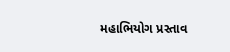મહાભિયોગ પ્રસ્તાવ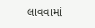લાવવામાં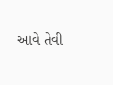આવે તેવી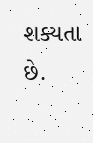શક્યતા છે.